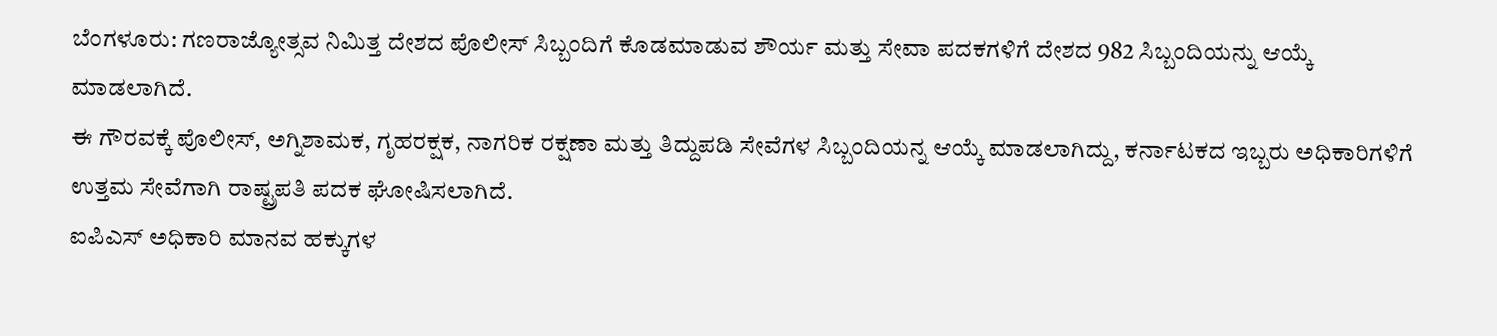ಬೆಂಗಳೂರು: ಗಣರಾಜ್ಯೋತ್ಸವ ನಿಮಿತ್ತ ದೇಶದ ಪೊಲೀಸ್ ಸಿಬ್ಬಂದಿಗೆ ಕೊಡಮಾಡುವ ಶೌರ್ಯ ಮತ್ತು ಸೇವಾ ಪದಕಗಳಿಗೆ ದೇಶದ 982 ಸಿಬ್ಬಂದಿಯನ್ನು ಆಯ್ಕೆ ಮಾಡಲಾಗಿದೆ.
ಈ ಗೌರವಕ್ಕೆ ಪೊಲೀಸ್, ಅಗ್ನಿಶಾಮಕ, ಗೃಹರಕ್ಷಕ, ನಾಗರಿಕ ರಕ್ಷಣಾ ಮತ್ತು ತಿದ್ದುಪಡಿ ಸೇವೆಗಳ ಸಿಬ್ಬಂದಿಯನ್ನ ಆಯ್ಕೆ ಮಾಡಲಾಗಿದ್ದು, ಕರ್ನಾಟಕದ ಇಬ್ಬರು ಅಧಿಕಾರಿಗಳಿಗೆ ಉತ್ತಮ ಸೇವೆಗಾಗಿ ರಾಷ್ಟ್ರಪತಿ ಪದಕ ಘೋಷಿಸಲಾಗಿದೆ.
ಐಪಿಎಸ್ ಅಧಿಕಾರಿ ಮಾನವ ಹಕ್ಕುಗಳ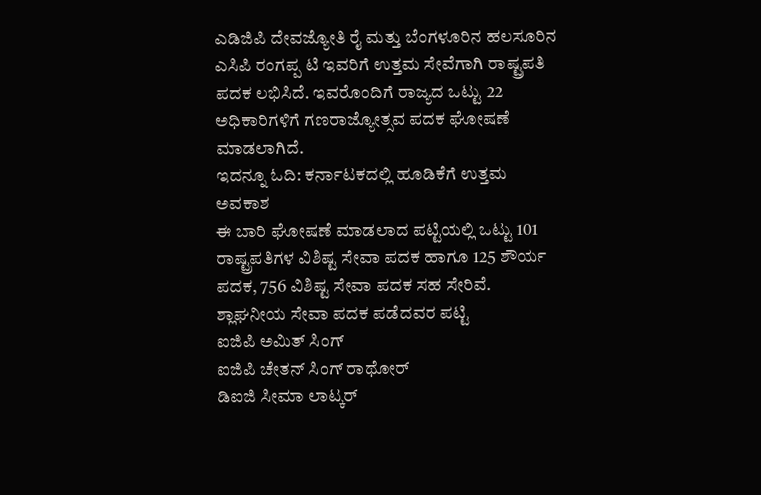ಎಡಿಜಿಪಿ ದೇವಜ್ಯೋತಿ ರೈ ಮತ್ತು ಬೆಂಗಳೂರಿನ ಹಲಸೂರಿನ ಎಸಿಪಿ ರಂಗಪ್ಪ ಟಿ ಇವರಿಗೆ ಉತ್ತಮ ಸೇವೆಗಾಗಿ ರಾಷ್ಟ್ರಪತಿ ಪದಕ ಲಭಿಸಿದೆ. ಇವರೊಂದಿಗೆ ರಾಜ್ಯದ ಒಟ್ಟು 22 ಅಧಿಕಾರಿಗಳಿಗೆ ಗಣರಾಜ್ಯೋತ್ಸವ ಪದಕ ಘೋಷಣೆ ಮಾಡಲಾಗಿದೆ.
ಇದನ್ನೂ ಓದಿ: ಕರ್ನಾಟಕದಲ್ಲಿ ಹೂಡಿಕೆಗೆ ಉತ್ತಮ ಅವಕಾಶ
ಈ ಬಾರಿ ಘೋಷಣೆ ಮಾಡಲಾದ ಪಟ್ಟಿಯಲ್ಲಿ ಒಟ್ಟು 101 ರಾಷ್ಟ್ರಪತಿಗಳ ವಿಶಿಷ್ಟ ಸೇವಾ ಪದಕ ಹಾಗೂ 125 ಶೌರ್ಯ ಪದಕ, 756 ವಿಶಿಷ್ಟ ಸೇವಾ ಪದಕ ಸಹ ಸೇರಿವೆ.
ಶ್ಲಾಘನೀಯ ಸೇವಾ ಪದಕ ಪಡೆದವರ ಪಟ್ಟಿ
ಐಜಿಪಿ ಅಮಿತ್ ಸಿಂಗ್
ಐಜಿಪಿ ಚೇತನ್ ಸಿಂಗ್ ರಾಥೋರ್
ಡಿಐಜಿ ಸೀಮಾ ಲಾಟ್ಕರ್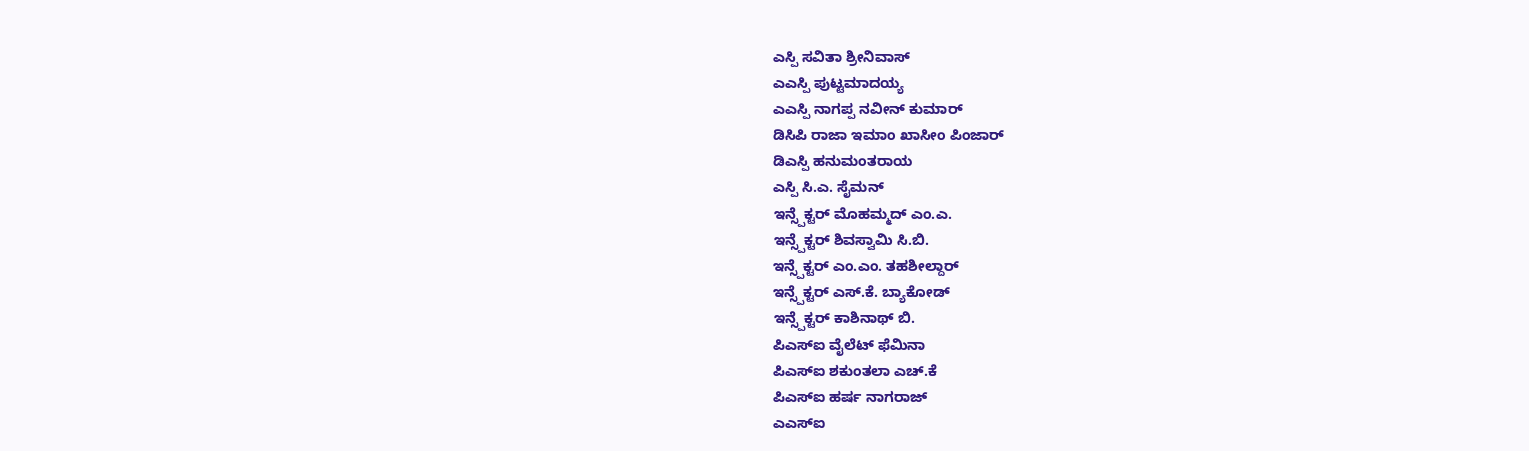ಎಸ್ಪಿ ಸವಿತಾ ಶ್ರೀನಿವಾಸ್
ಎಎಸ್ಪಿ ಪುಟ್ಟಮಾದಯ್ಯ
ಎಎಸ್ಪಿ ನಾಗಪ್ಪ ನವೀನ್ ಕುಮಾರ್
ಡಿಸಿಪಿ ರಾಜಾ ಇಮಾಂ ಖಾಸೀಂ ಪಿಂಜಾರ್
ಡಿಎಸ್ಪಿ ಹನುಮಂತರಾಯ
ಎಸ್ಪಿ ಸಿ.ಎ. ಸೈಮನ್
ಇನ್ಸ್ಪೆಕ್ಟರ್ ಮೊಹಮ್ಮದ್ ಎಂ.ಎ.
ಇನ್ಸ್ಪೆಕ್ಟರ್ ಶಿವಸ್ವಾಮಿ ಸಿ.ಬಿ.
ಇನ್ಸ್ಪೆಕ್ಟರ್ ಎಂ.ಎಂ. ತಹಶೀಲ್ದಾರ್
ಇನ್ಸ್ಪೆಕ್ಟರ್ ಎಸ್.ಕೆ. ಬ್ಯಾಕೋಡ್
ಇನ್ಸ್ಪೆಕ್ಟರ್ ಕಾಶಿನಾಥ್ ಬಿ.
ಪಿಎಸ್ಐ ವೈಲೆಟ್ ಫೆಮಿನಾ
ಪಿಎಸ್ಐ ಶಕುಂತಲಾ ಎಚ್.ಕೆ
ಪಿಎಸ್ಐ ಹರ್ಷ ನಾಗರಾಜ್
ಎಎಸ್ಐ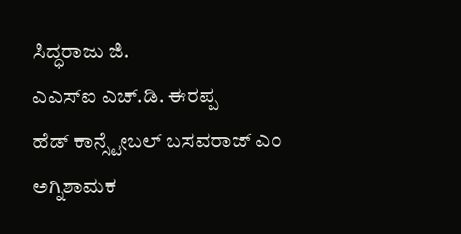ಸಿದ್ಧರಾಜು ಜಿ.
ಎಎಸ್ಐ ಎಚ್.ಡಿ. ಈರಪ್ಪ
ಹೆಡ್ ಕಾನ್ಸ್ಟೇಬಲ್ ಬಸವರಾಜ್ ಎಂ
ಅಗ್ನಿಶಾಮಕ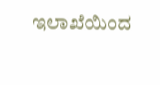ಇಲಾಖೆಯಿಂದ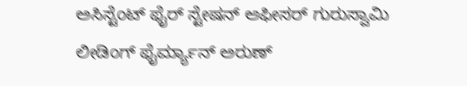ಅಸಿಸ್ಟೆಂಟ್ ಫೈರ್ ಸ್ಟೇಷನ್ ಆಫೀಸರ್ ಗುರುಸ್ವಾಮಿ
ಲೀಡಿಂಗ್ ಫೈರ್ಮ್ಯಾನ್ ಅರುಣ್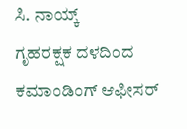ಸಿ. ನಾಯ್ಕ್
ಗೃಹರಕ್ಷಕ ದಳದಿಂದ ಕಮಾಂಡಿಂಗ್ ಆಫೀಸರ್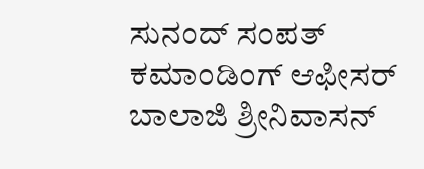ಸುನಂದ್ ಸಂಪತ್
ಕಮಾಂಡಿಂಗ್ ಆಫೀಸರ್ ಬಾಲಾಜಿ ಶ್ರೀನಿವಾಸನ್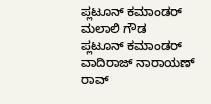ಪ್ಲಟೂನ್ ಕಮಾಂಡರ್ ಮಲಾಲಿ ಗೌಡ
ಪ್ಲಟೂನ್ ಕಮಾಂಡರ್ ವಾದಿರಾಜ್ ನಾರಾಯಣ್ ರಾವ್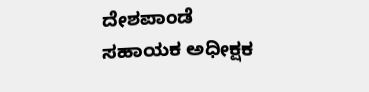ದೇಶಪಾಂಡೆ
ಸಹಾಯಕ ಅಧೀಕ್ಷಕ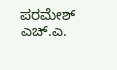ಪರಮೇಶ್ ಎಚ್.ಎ.